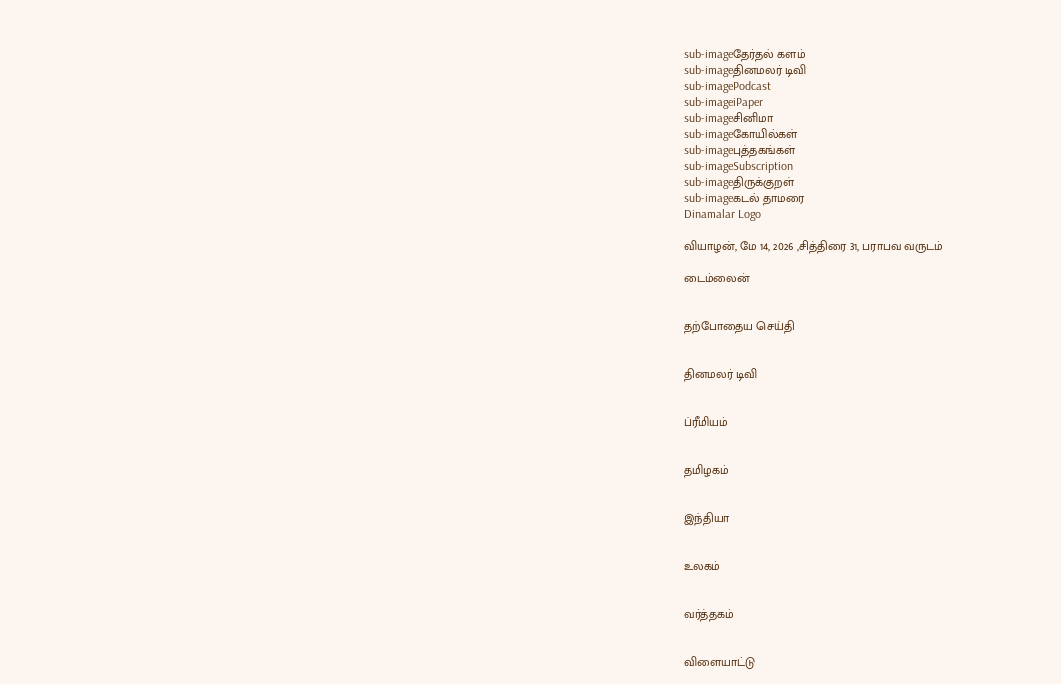sub-imageதேர்தல் களம்
sub-imageதினமலர் டிவி
sub-imagePodcast
sub-imageiPaper
sub-imageசினிமா
sub-imageகோயில்கள்
sub-imageபுத்தகங்கள்
sub-imageSubscription
sub-imageதிருக்குறள்
sub-imageகடல் தாமரை
Dinamalar Logo

வியாழன், மே 14, 2026 ,சித்திரை 31, பராபவ வருடம்

டைம்லைன்


தற்போதைய செய்தி


தினமலர் டிவி


ப்ரீமியம்


தமிழகம்


இந்தியா


உலகம்


வர்த்தகம்


விளையாட்டு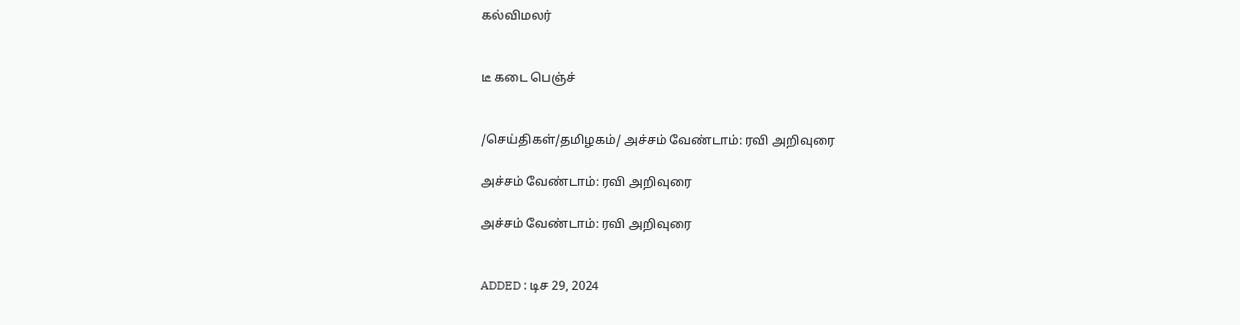கல்விமலர்


டீ கடை பெஞ்ச்


/செய்திகள்/தமிழகம்/ அச்சம் வேண்டாம்: ரவி அறிவுரை

அச்சம் வேண்டாம்: ரவி அறிவுரை

அச்சம் வேண்டாம்: ரவி அறிவுரை


ADDED : டிச 29, 2024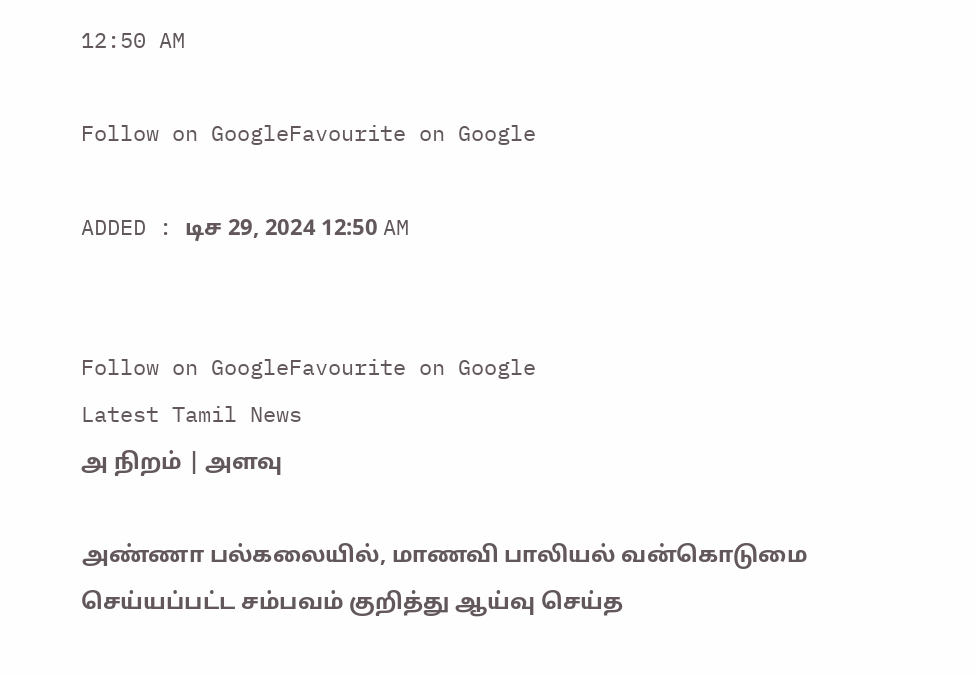12:50 AM

Follow on GoogleFavourite on Google

ADDED : டிச 29, 2024 12:50 AM


Follow on GoogleFavourite on Google
Latest Tamil News
அ நிறம் | அளவு

அண்ணா பல்கலையில், மாணவி பாலியல் வன்கொடுமை செய்யப்பட்ட சம்பவம் குறித்து ஆய்வு செய்த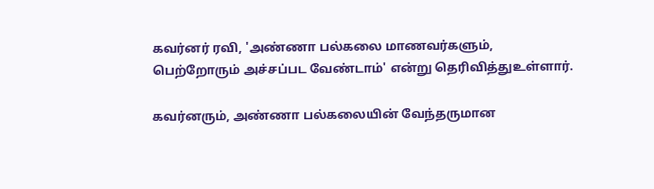கவர்னர் ரவி, 'அண்ணா பல்கலை மாணவர்களும், பெற்றோரும் அச்சப்பட வேண்டாம்' என்று தெரிவித்துஉள்ளார்.

கவர்னரும், அண்ணா பல்கலையின் வேந்தருமான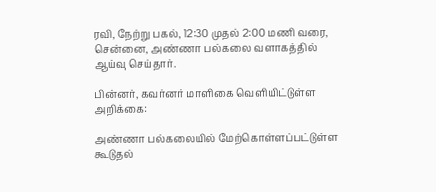ரவி, நேற்று பகல், 12:30 முதல் 2:00 மணி வரை, சென்னை, அண்ணா பல்கலை வளாகத்தில் ஆய்வு செய்தார்.

பின்னர், கவர்னர் மாளிகை வெளியிட்டுள்ள அறிக்கை:

அண்ணா பல்கலையில் மேற்கொள்ளப்பட்டுள்ள கூடுதல்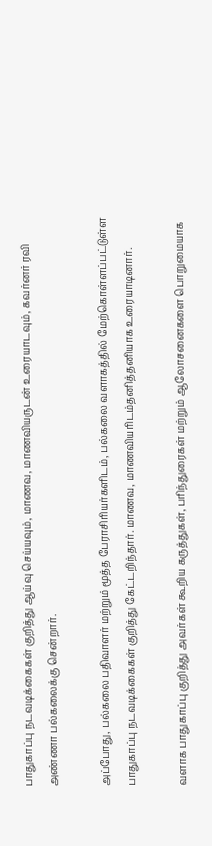பாதுகாப்பு நடவடிக்கைகள் குறித்து ஆய்வு செய்யவும், மாணவ, மாணவியருடன் உரையாடவும், கவர்னர் ரவி அண்ணா பல்கலைக்கு சென்றார்.

அப்போது, பல்கலை பதிவாளர் மற்றும் மூத்த பேராசிரியர்களிடம், பல்கலை வளாகத்தில் மேற்கொள்ளப்பட்டுள்ள பாதுகாப்பு நடவடிக்கைகள் குறித்து கேட்டறிந்தார். மாணவ, மாணவியரிடம்தனித்தனியாக உரையாடினார்.

வளாக பாதுகாப்பு குறித்து அவர்கள் கூறிய கருத்துகள், பரிந்துரைகள் மற்றும் ஆலோசனைகளை பொறுமையாக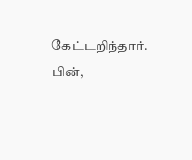கேட்டறிந்தார். பின்,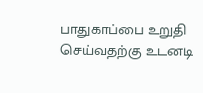பாதுகாப்பை உறுதி செய்வதற்கு உடனடி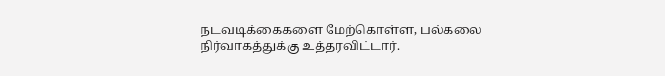நடவடிக்கைகளை மேற்கொள்ள, பல்கலை நிர்வாகத்துக்கு உத்தரவிட்டார்.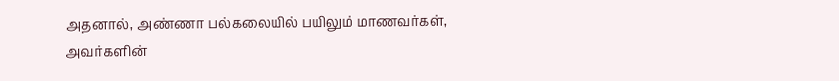அதனால், அண்ணா பல்கலையில் பயிலும் மாணவர்கள், அவர்களின்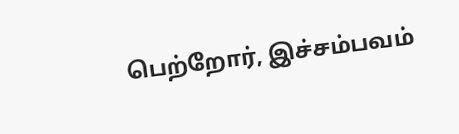பெற்றோர், இச்சம்பவம்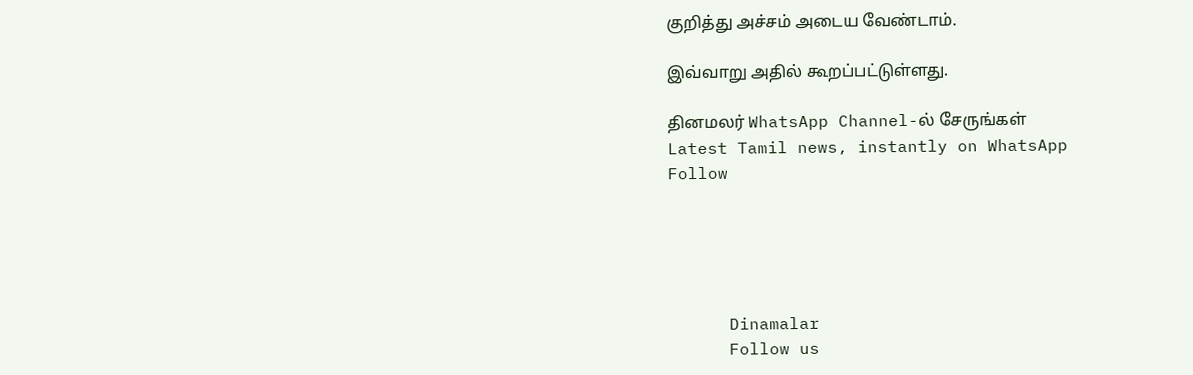குறித்து அச்சம் அடைய வேண்டாம்.

இவ்வாறு அதில் கூறப்பட்டுள்ளது.

தினமலர் WhatsApp Channel-ல் சேருங்கள்
Latest Tamil news, instantly on WhatsApp
Follow





      Dinamalar
      Follow us